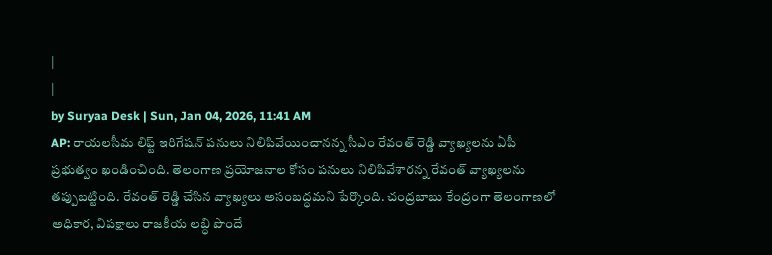|
|
by Suryaa Desk | Sun, Jan 04, 2026, 11:41 AM
AP: రాయలసీమ లిఫ్ట్ ఇరిగేషన్ పనులు నిలిపివేయించానన్న సీఎం రేవంత్ రెడ్డి వ్యాఖ్యలను ఏపీ ప్రభుత్వం ఖండించింది. తెలంగాణ ప్రయోజనాల కోసం పనులు నిలిపివేశారన్న రేవంత్ వ్యాఖ్యలను తప్పుబట్టింది. రేవంత్ రెడ్డి చేసిన వ్యాఖ్యలు అసంబద్ధమని పేర్కొంది. చంద్రబాబు కేంద్రంగా తెలంగాణలో అధికార, విపక్షాలు రాజకీయ లబ్ధి పొందే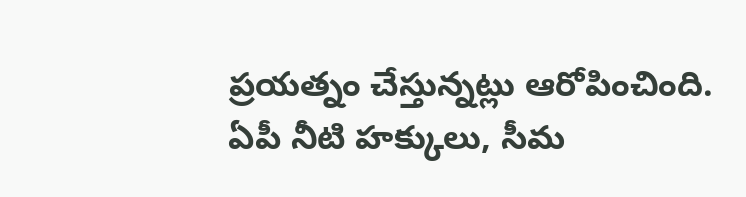ప్రయత్నం చేస్తున్నట్లు ఆరోపించింది. ఏపీ నీటి హక్కులు, సీమ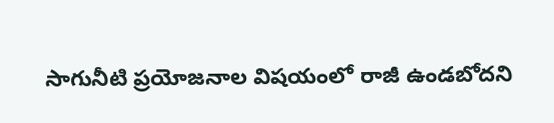సాగునీటి ప్రయోజనాల విషయంలో రాజీ ఉండబోదని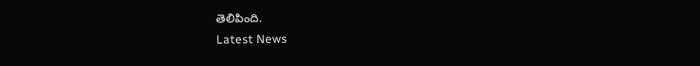తెలిపింది.
Latest News